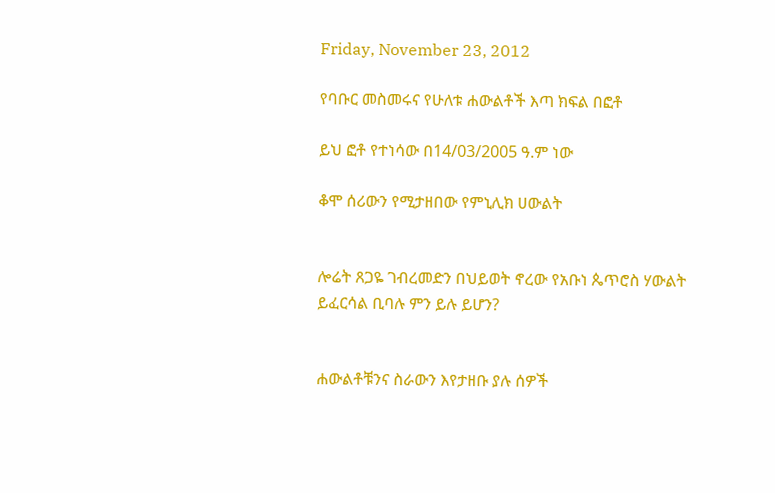Friday, November 23, 2012

የባቡር መስመሩና የሁለቱ ሐውልቶች እጣ ክፍል በፎቶ

ይህ ፎቶ የተነሳው በ14/03/2005 ዓ.ም ነው

ቆሞ ሰሪውን የሚታዘበው የምኒሊክ ሀውልት


ሎሬት ጸጋዬ ገብረመድን በህይወት ኖረው የአቡነ ጴጥሮስ ሃውልት ይፈርሳል ቢባሉ ምን ይሉ ይሆን?


ሐውልቶቹንና ስራውን እየታዘቡ ያሉ ሰዎች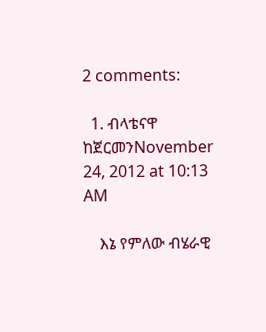2 comments:

  1. ብላቴናዋ ከጀርመንNovember 24, 2012 at 10:13 AM

    እኔ የምለው ብሄራዊ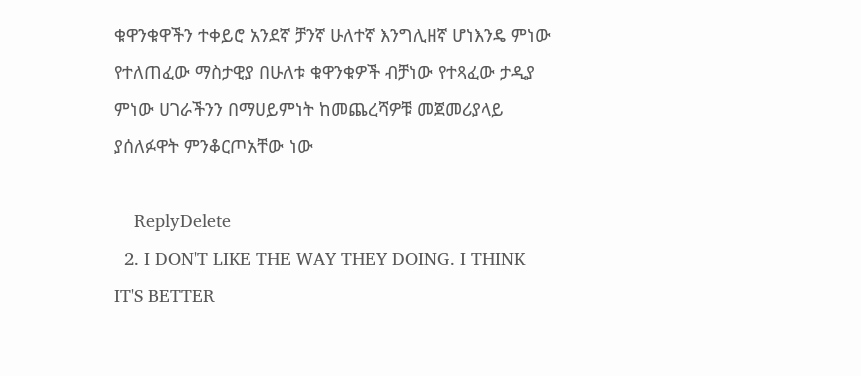ቁዋንቁዋችን ተቀይሮ አንደኛ ቻንኛ ሁለተኛ እንግሊዘኛ ሆነእንዴ ምነው የተለጠፈው ማስታዊያ በሁለቱ ቁዋንቁዎች ብቻነው የተጻፈው ታዲያ ምነው ሀገራችንን በማሀይምነት ከመጨረሻዎቹ መጀመሪያላይ ያሰለፉዋት ምንቆርጦአቸው ነው

    ReplyDelete
  2. I DON'T LIKE THE WAY THEY DOING. I THINK IT'S BETTER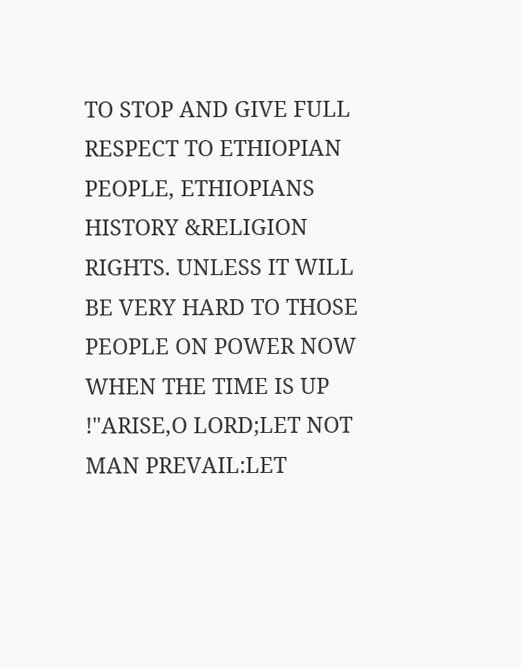TO STOP AND GIVE FULL RESPECT TO ETHIOPIAN PEOPLE, ETHIOPIANS HISTORY &RELIGION RIGHTS. UNLESS IT WILL BE VERY HARD TO THOSE PEOPLE ON POWER NOW WHEN THE TIME IS UP !"ARISE,O LORD;LET NOT MAN PREVAIL:LET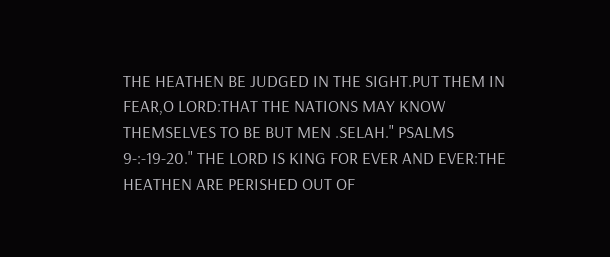THE HEATHEN BE JUDGED IN THE SIGHT.PUT THEM IN FEAR,O LORD:THAT THE NATIONS MAY KNOW THEMSELVES TO BE BUT MEN .SELAH." PSALMS 9-:-19-20." THE LORD IS KING FOR EVER AND EVER:THE HEATHEN ARE PERISHED OUT OF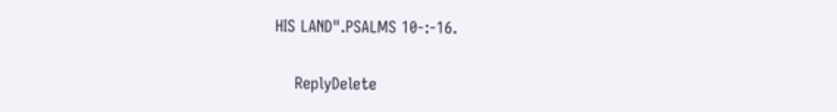HIS LAND".PSALMS 10-:-16.

    ReplyDelete